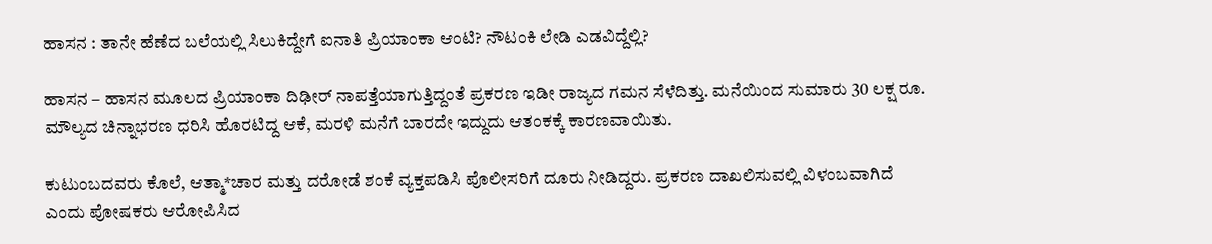ಹಾಸನ : ತಾನೇ ಹೆಣೆದ ಬಲೆಯಲ್ಲಿ ಸಿಲುಕಿದ್ದೇಗೆ ಐನಾತಿ ಪ್ರಿಯಾಂಕಾ ಆಂಟಿ? ನೌಟಂಕಿ ಲೇಡಿ ಎಡವಿದ್ದೆಲ್ಲಿ?

ಹಾಸನ – ಹಾಸನ ಮೂಲದ ಪ್ರಿಯಾಂಕಾ ದಿಢೀರ್ ನಾಪತ್ತೆಯಾಗುತ್ತಿದ್ದಂತೆ ಪ್ರಕರಣ ಇಡೀ ರಾಜ್ಯದ ಗಮನ ಸೆಳೆದಿತ್ತು. ಮನೆಯಿಂದ ಸುಮಾರು 30 ಲಕ್ಷ ರೂ. ಮೌಲ್ಯದ ಚಿನ್ನಾಭರಣ ಧರಿಸಿ ಹೊರಟಿದ್ದ ಆಕೆ, ಮರಳಿ ಮನೆಗೆ ಬಾರದೇ ಇದ್ದುದು ಆತಂಕಕ್ಕೆ ಕಾರಣವಾಯಿತು.

ಕುಟುಂಬದವರು ಕೊಲೆ, ಆತ್ಮಾ*ಚಾರ ಮತ್ತು ದರೋಡೆ ಶಂಕೆ ವ್ಯಕ್ತಪಡಿಸಿ ಪೊಲೀಸರಿಗೆ ದೂರು ನೀಡಿದ್ದರು. ಪ್ರಕರಣ ದಾಖಲಿಸುವಲ್ಲಿ ವಿಳಂಬವಾಗಿದೆ ಎಂದು ಪೋಷಕರು ಆರೋಪಿಸಿದ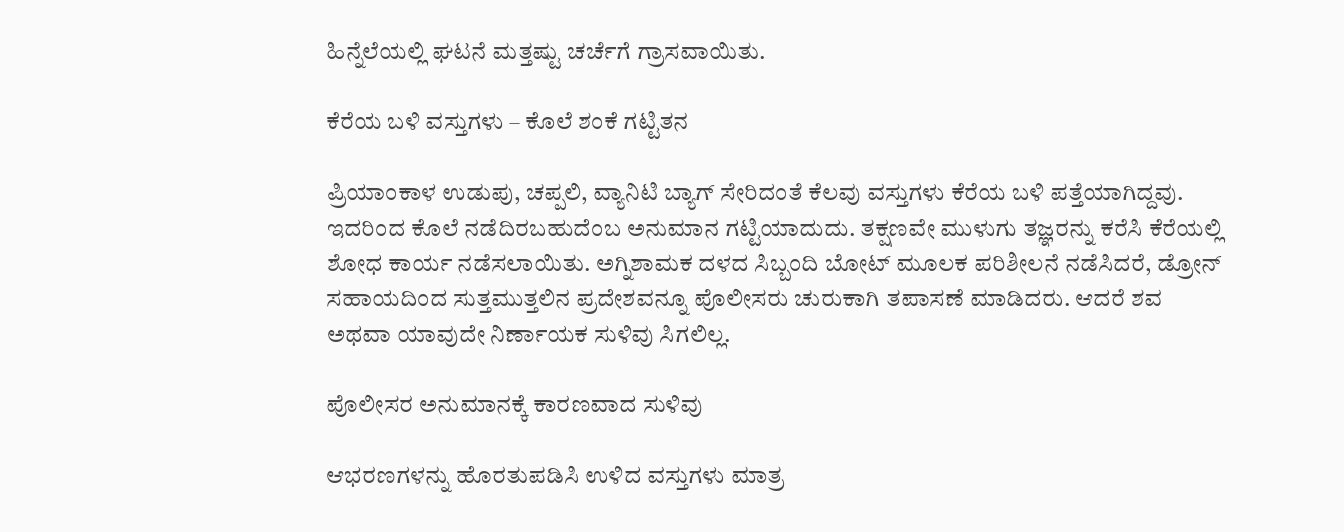ಹಿನ್ನೆಲೆಯಲ್ಲಿ ಘಟನೆ ಮತ್ತಷ್ಟು ಚರ್ಚೆಗೆ ಗ್ರಾಸವಾಯಿತು.

ಕೆರೆಯ ಬಳಿ ವಸ್ತುಗಳು – ಕೊಲೆ ಶಂಕೆ ಗಟ್ಟಿತನ

ಪ್ರಿಯಾಂಕಾಳ ಉಡುಪು, ಚಪ್ಪಲಿ, ವ್ಯಾನಿಟಿ ಬ್ಯಾಗ್ ಸೇರಿದಂತೆ ಕೆಲವು ವಸ್ತುಗಳು ಕೆರೆಯ ಬಳಿ ಪತ್ತೆಯಾಗಿದ್ದವು. ಇದರಿಂದ ಕೊಲೆ ನಡೆದಿರಬಹುದೆಂಬ ಅನುಮಾನ ಗಟ್ಟಿಯಾದುದು. ತಕ್ಷಣವೇ ಮುಳುಗು ತಜ್ಞರನ್ನು ಕರೆಸಿ ಕೆರೆಯಲ್ಲಿ ಶೋಧ ಕಾರ್ಯ ನಡೆಸಲಾಯಿತು. ಅಗ್ನಿಶಾಮಕ ದಳದ ಸಿಬ್ಬಂದಿ ಬೋಟ್ ಮೂಲಕ ಪರಿಶೀಲನೆ ನಡೆಸಿದರೆ, ಡ್ರೋನ್ ಸಹಾಯದಿಂದ ಸುತ್ತಮುತ್ತಲಿನ ಪ್ರದೇಶವನ್ನೂ ಪೊಲೀಸರು ಚುರುಕಾಗಿ ತಪಾಸಣೆ ಮಾಡಿದರು. ಆದರೆ ಶವ ಅಥವಾ ಯಾವುದೇ ನಿರ್ಣಾಯಕ ಸುಳಿವು ಸಿಗಲಿಲ್ಲ.

ಪೊಲೀಸರ ಅನುಮಾನಕ್ಕೆ ಕಾರಣವಾದ ಸುಳಿವು

ಆಭರಣಗಳನ್ನು ಹೊರತುಪಡಿಸಿ ಉಳಿದ ವಸ್ತುಗಳು ಮಾತ್ರ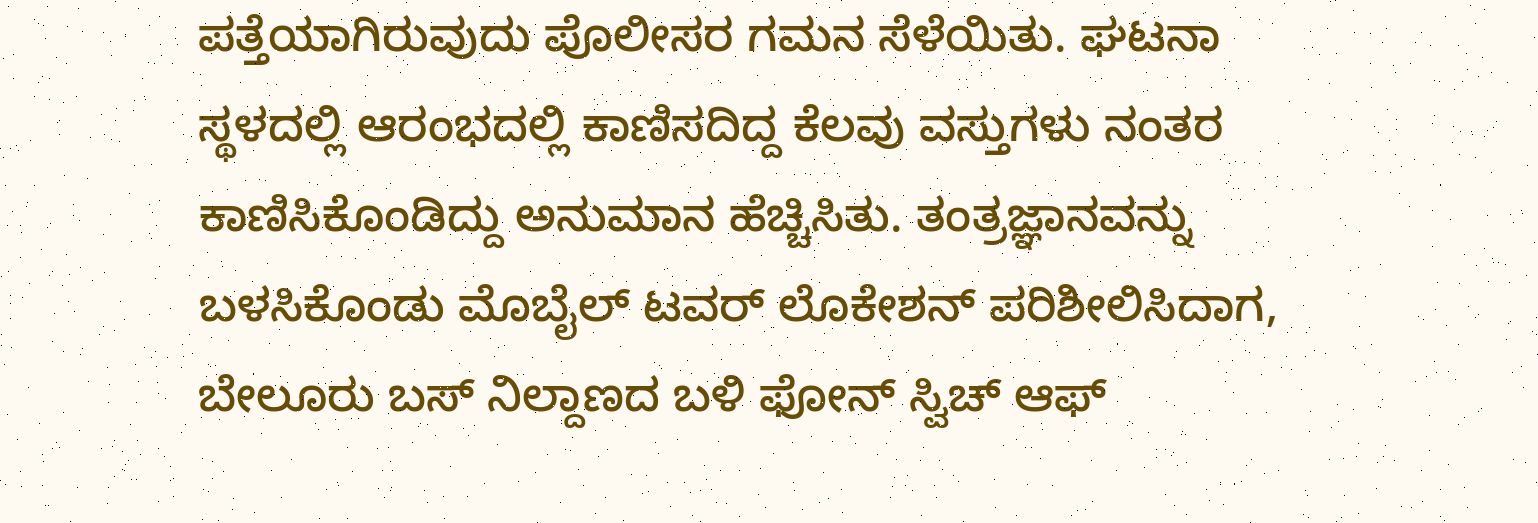ಪತ್ತೆಯಾಗಿರುವುದು ಪೊಲೀಸರ ಗಮನ ಸೆಳೆಯಿತು. ಘಟನಾ ಸ್ಥಳದಲ್ಲಿ ಆರಂಭದಲ್ಲಿ ಕಾಣಿಸದಿದ್ದ ಕೆಲವು ವಸ್ತುಗಳು ನಂತರ ಕಾಣಿಸಿಕೊಂಡಿದ್ದು ಅನುಮಾನ ಹೆಚ್ಚಿಸಿತು. ತಂತ್ರಜ್ಞಾನವನ್ನು ಬಳಸಿಕೊಂಡು ಮೊಬೈಲ್ ಟವರ್ ಲೊಕೇಶನ್ ಪರಿಶೀಲಿಸಿದಾಗ, ಬೇಲೂರು ಬಸ್ ನಿಲ್ದಾಣದ ಬಳಿ ಫೋನ್ ಸ್ವಿಚ್ ಆಫ್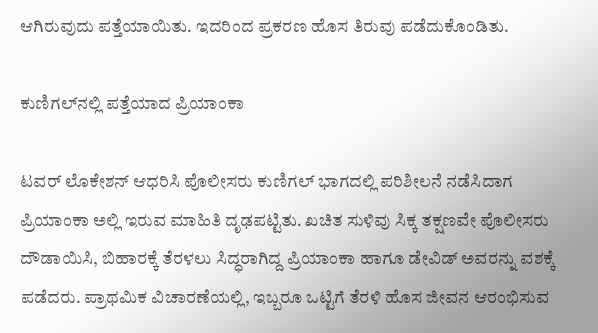ಆಗಿರುವುದು ಪತ್ತೆಯಾಯಿತು. ಇದರಿಂದ ಪ್ರಕರಣ ಹೊಸ ತಿರುವು ಪಡೆದುಕೊಂಡಿತು.

ಕುಣಿಗಲ್‌ನಲ್ಲಿ ಪತ್ತೆಯಾದ ಪ್ರಿಯಾಂಕಾ

ಟವರ್ ಲೊಕೇಶನ್ ಆಧರಿಸಿ ಪೊಲೀಸರು ಕುಣಿಗಲ್ ಭಾಗದಲ್ಲಿ ಪರಿಶೀಲನೆ ನಡೆಸಿದಾಗ ಪ್ರಿಯಾಂಕಾ ಅಲ್ಲಿ ಇರುವ ಮಾಹಿತಿ ದೃಢಪಟ್ಟಿತು. ಖಚಿತ ಸುಳಿವು ಸಿಕ್ಕ ತಕ್ಷಣವೇ ಪೊಲೀಸರು ದೌಡಾಯಿಸಿ, ಬಿಹಾರಕ್ಕೆ ತೆರಳಲು ಸಿದ್ಧರಾಗಿದ್ದ ಪ್ರಿಯಾಂಕಾ ಹಾಗೂ ಡೇವಿಡ್ ಅವರನ್ನು ವಶಕ್ಕೆ ಪಡೆದರು. ಪ್ರಾಥಮಿಕ ವಿಚಾರಣೆಯಲ್ಲಿ, ಇಬ್ಬರೂ ಒಟ್ಟಿಗೆ ತೆರಳಿ ಹೊಸ ಜೀವನ ಆರಂಭಿಸುವ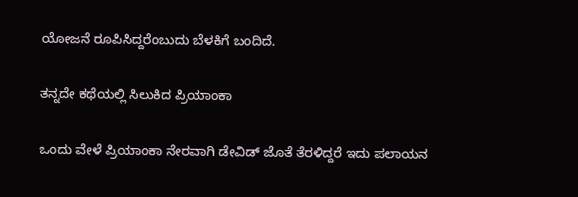ಯೋಜನೆ ರೂಪಿಸಿದ್ದರೆಂಬುದು ಬೆಳಕಿಗೆ ಬಂದಿದೆ.

ತನ್ನದೇ ಕಥೆಯಲ್ಲಿ ಸಿಲುಕಿದ ಪ್ರಿಯಾಂಕಾ

ಒಂದು ವೇಳೆ ಪ್ರಿಯಾಂಕಾ ನೇರವಾಗಿ ಡೇವಿಡ್ ಜೊತೆ ತೆರಳಿದ್ದರೆ ಇದು ಪಲಾಯನ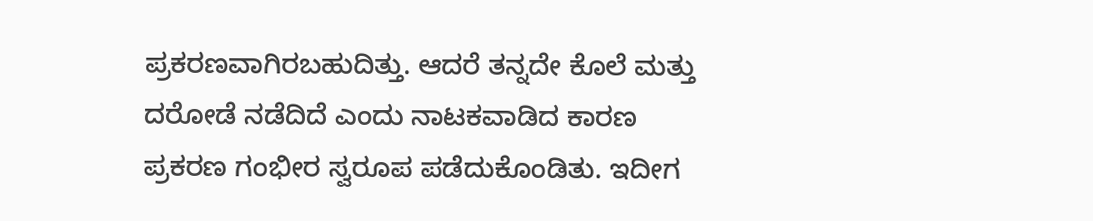ಪ್ರಕರಣವಾಗಿರಬಹುದಿತ್ತು. ಆದರೆ ತನ್ನದೇ ಕೊಲೆ ಮತ್ತು ದರೋಡೆ ನಡೆದಿದೆ ಎಂದು ನಾಟಕವಾಡಿದ ಕಾರಣ ಪ್ರಕರಣ ಗಂಭೀರ ಸ್ವರೂಪ ಪಡೆದುಕೊಂಡಿತು. ಇದೀಗ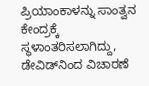ಪ್ರಿಯಾಂಕಾಳನ್ನು ಸಾಂತ್ವನ ಕೇಂದ್ರಕ್ಕೆ ಸ್ಥಳಾಂತರಿಸಲಾಗಿದ್ದು, ಡೇವಿಡ್‌ನಿಂದ ವಿಚಾರಣೆ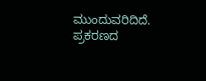ಮುಂದುವರಿದಿದೆ. ಪ್ರಕರಣದ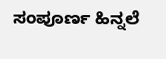ಸಂಪೂರ್ಣ ಹಿನ್ನಲೆ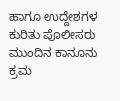ಹಾಗೂ ಉದ್ದೇಶಗಳ ಕುರಿತು ಪೊಲೀಸರು ಮುಂದಿನ ಕಾನೂನು ಕ್ರಮ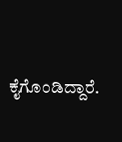ಕೈಗೊಂಡಿದ್ದಾರೆ.